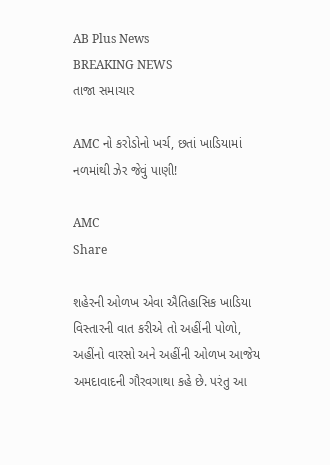AB Plus News
BREAKING NEWS
તાજા સમાચાર

AMC નો કરોડોનો ખર્ચ, છતાં ખાડિયામાં નળમાંથી ઝેર જેવું પાણી!

AMC
Share

શહેરની ઓળખ એવા ઐતિહાસિક ખાડિયા વિસ્તારની વાત કરીએ તો અહીંની પોળો, અહીંનો વારસો અને અહીંની ઓળખ આજેય અમદાવાદની ગૌરવગાથા કહે છે. પરંતુ આ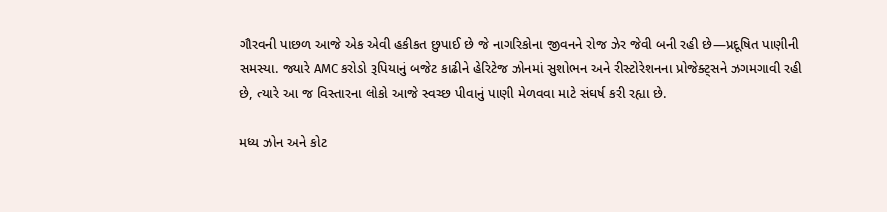ગૌરવની પાછળ આજે એક એવી હકીકત છુપાઈ છે જે નાગરિકોના જીવનને રોજ ઝેર જેવી બની રહી છે—પ્રદૂષિત પાણીની સમસ્યા. જ્યારે AMC કરોડો રૂપિયાનું બજેટ કાઢીને હેરિટેજ ઝોનમાં સુશોભન અને રીસ્ટોરેશનના પ્રોજેક્ટ્સને ઝગમગાવી રહી છે, ત્યારે આ જ વિસ્તારના લોકો આજે સ્વચ્છ પીવાનું પાણી મેળવવા માટે સંઘર્ષ કરી રહ્યા છે.

મધ્ય ઝોન અને કોટ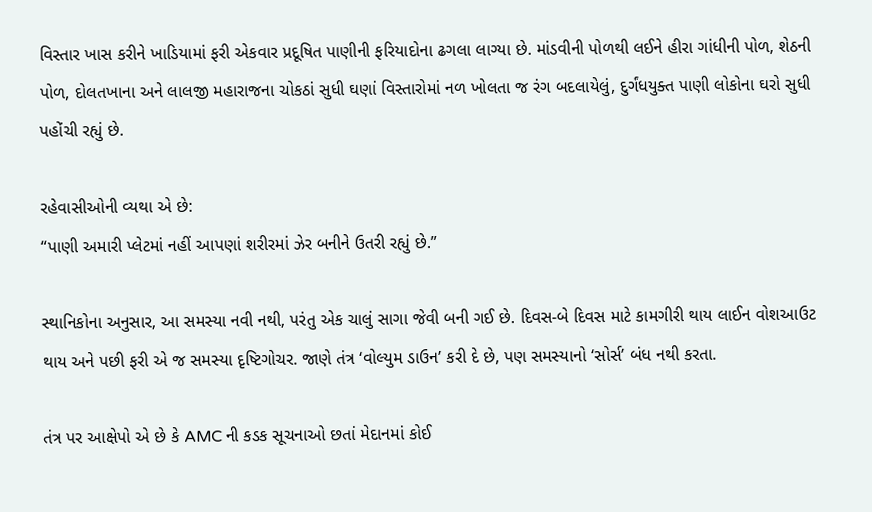વિસ્તાર ખાસ કરીને ખાડિયામાં ફરી એકવાર પ્રદૂષિત પાણીની ફરિયાદોના ઢગલા લાગ્યા છે. માંડવીની પોળથી લઈને હીરા ગાંધીની પોળ, શેઠની પોળ, દોલતખાના અને લાલજી મહારાજના ચોકઠાં સુધી ઘણાં વિસ્તારોમાં નળ ખોલતા જ રંગ બદલાયેલું, દુર્ગંધયુક્ત પાણી લોકોના ઘરો સુધી પહોંચી રહ્યું છે.

રહેવાસીઓની વ્યથા એ છે:
“પાણી અમારી પ્લેટમાં નહીં આપણાં શરીરમાં ઝેર બનીને ઉતરી રહ્યું છે.”

સ્થાનિકોના અનુસાર, આ સમસ્યા નવી નથી, પરંતુ એક ચાલું સાગા જેવી બની ગઈ છે. દિવસ-બે દિવસ માટે કામગીરી થાય લાઈન વોશઆઉટ થાય અને પછી ફરી એ જ સમસ્યા દૃષ્ટિગોચર. જાણે તંત્ર ‘વોલ્યુમ ડાઉન’ કરી દે છે, પણ સમસ્યાનો ‘સોર્સ’ બંધ નથી કરતા.

તંત્ર પર આક્ષેપો એ છે કે AMC ની કડક સૂચનાઓ છતાં મેદાનમાં કોઈ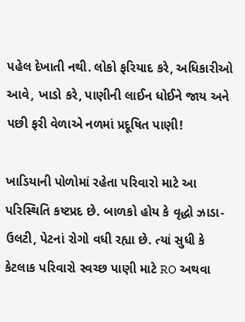પહેલ દેખાતી નથી. લોકો ફરિયાદ કરે, અધિકારીઓ આવે, ખાડો કરે, પાણીની લાઈન ધોઈને જાય અને પછી ફરી વેળાએ નળમાં પ્રદૂષિત પાણી!

ખાડિયાની પોળોમાં રહેતા પરિવારો માટે આ પરિસ્થિતિ કષ્ટપ્રદ છે. બાળકો હોય કે વૃદ્ધો ઝાડા-ઉલટી, પેટનાં રોગો વધી રહ્યા છે. ત્યાં સુધી કે કેટલાક પરિવારો સ્વચ્છ પાણી માટે RO અથવા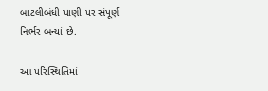બાટલીબંધી પાણી પર સંપૂર્ણ નિર્ભર બન્યાં છે.

આ પરિસ્થિતિમાં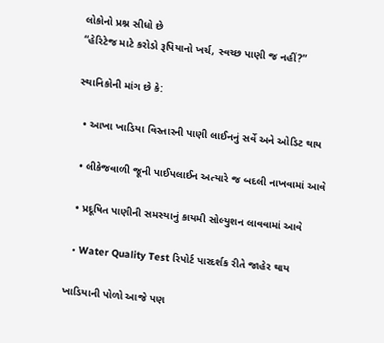લોકોનો પ્રશ્ન સીધો છે
“હેરિટેજ માટે કરોડો રૂપિયાનો ખર્ચ, સ્વચ્છ પાણી જ નહીં?”

સ્થાનિકોની માંગ છે કે:

  • આખા ખાડિયા વિસ્તારની પાણી લાઈનનું સર્વે અને ઓડિટ થાય

  • લીકેજવાળી જૂની પાઈપલાઈન અત્યારે જ બદલી નાખવામાં આવે

  • પ્રદૂષિત પાણીની સમસ્યાનું કાયમી સોલ્યુશન લાવવામાં આવે

  • Water Quality Test રિપોર્ટ પારદર્શક રીતે જાહેર થાય

ખાડિયાની પોળો આજે પણ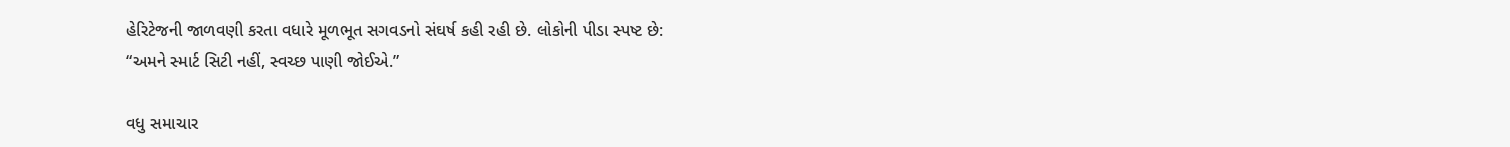હેરિટેજની જાળવણી કરતા વધારે મૂળભૂત સગવડનો સંઘર્ષ કહી રહી છે. લોકોની પીડા સ્પષ્ટ છે:
“અમને સ્માર્ટ સિટી નહીં, સ્વચ્છ પાણી જોઈએ.”

વધુ સમાચાર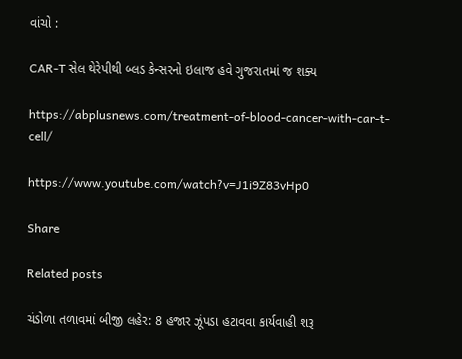વાંચો :

CAR-T સેલ થેરેપીથી બ્લડ કેન્સરનો ઇલાજ હવે ગુજરાતમાં જ શક્ય

https://abplusnews.com/treatment-of-blood-cancer-with-car-t-cell/

https://www.youtube.com/watch?v=J1i9Z83vHp0

Share

Related posts

ચંડોળા તળાવમાં બીજી લહેર: 8 હજાર ઝૂંપડા હટાવવા કાર્યવાહી શરૂ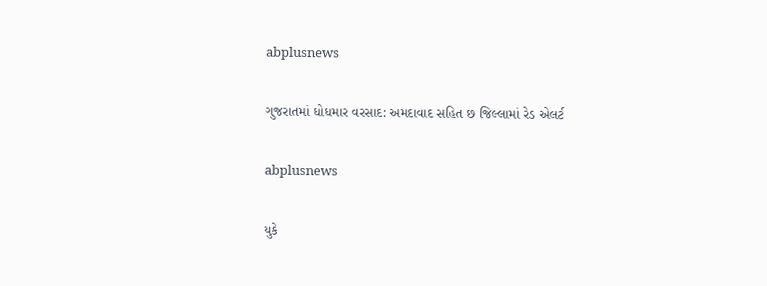abplusnews

ગુજરાતમાં ધોધમાર વરસાદ: અમદાવાદ સહિત છ જિલ્લામાં રેડ એલર્ટ

abplusnews

યુકે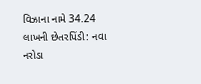વિઝાના નામે 34.24 લાખની છેતરપિંડી: નવા નરોડા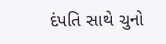દંપતિ સાથે ચુનો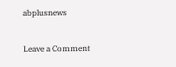abplusnews

Leave a Comment